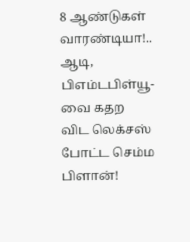8 ஆண்டுகள் வாரண்டியா!.. ஆடி, பிஎம்டபிள்யூ-வை கதற விட லெக்சஸ் போட்ட செம்ம பிளான்!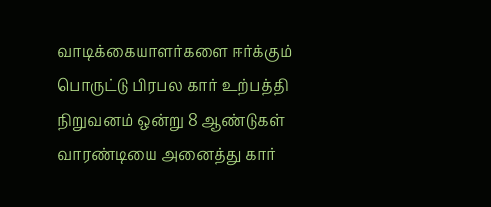வாடிக்கையாளர்களை ஈர்க்கும் பொருட்டு பிரபல கார் உற்பத்தி நிறுவனம் ஒன்று 8 ஆண்டுகள் வாரண்டியை அனைத்து கார்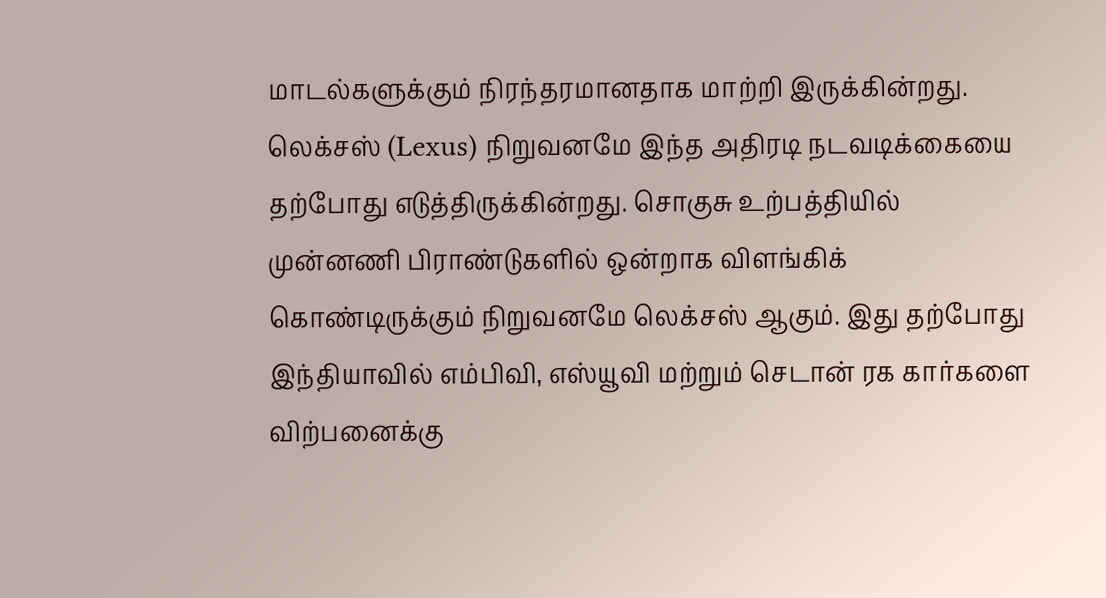மாடல்களுக்கும் நிரந்தரமானதாக மாற்றி இருக்கின்றது. லெக்சஸ் (Lexus) நிறுவனமே இந்த அதிரடி நடவடிக்கையை தற்போது எடுத்திருக்கின்றது. சொகுசு உற்பத்தியில் முன்னணி பிராண்டுகளில் ஒன்றாக விளங்கிக் கொண்டிருக்கும் நிறுவனமே லெக்சஸ் ஆகும். இது தற்போது இந்தியாவில் எம்பிவி, எஸ்யூவி மற்றும் செடான் ரக கார்களை விற்பனைக்கு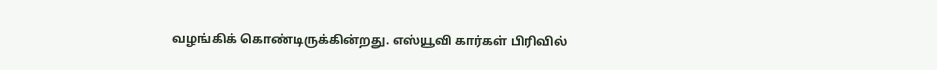வழங்கிக் கொண்டிருக்கின்றது. எஸ்யூவி கார்கள் பிரிவில்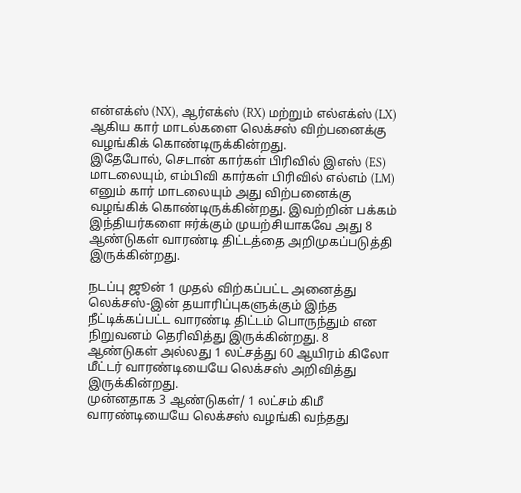என்எக்ஸ் (NX), ஆர்எக்ஸ் (RX) மற்றும் எல்எக்ஸ் (LX) ஆகிய கார் மாடல்களை லெக்சஸ் விற்பனைக்கு வழங்கிக் கொண்டிருக்கின்றது.
இதேபோல், செடான் கார்கள் பிரிவில் இஎஸ் (ES) மாடலையும், எம்பிவி கார்கள் பிரிவில் எல்எம் (LM) எனும் கார் மாடலையும் அது விற்பனைக்கு வழங்கிக் கொண்டிருக்கின்றது. இவற்றின் பக்கம் இந்தியர்களை ஈர்க்கும் முயற்சியாகவே அது 8 ஆண்டுகள் வாரண்டி திட்டத்தை அறிமுகப்படுத்தி இருக்கின்றது.

நடப்பு ஜூன் 1 முதல் விற்கப்பட்ட அனைத்து லெக்சஸ்-இன் தயாரிப்புகளுக்கும் இந்த நீட்டிக்கப்பட்ட வாரண்டி திட்டம் பொருந்தும் என நிறுவனம் தெரிவித்து இருக்கின்றது. 8 ஆண்டுகள் அல்லது 1 லட்சத்து 60 ஆயிரம் கிலோ மீட்டர் வாரண்டியையே லெக்சஸ் அறிவித்து இருக்கின்றது.
முன்னதாக 3 ஆண்டுகள்/ 1 லட்சம் கிமீ வாரண்டியையே லெக்சஸ் வழங்கி வந்தது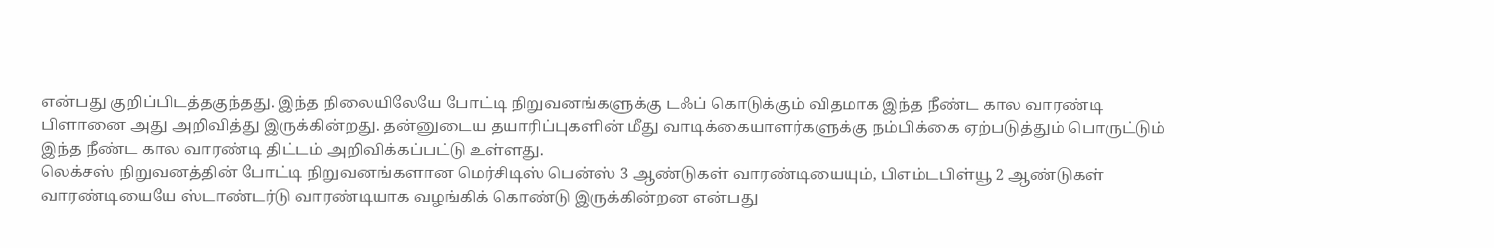என்பது குறிப்பிடத்தகுந்தது. இந்த நிலையிலேயே போட்டி நிறுவனங்களுக்கு டஃப் கொடுக்கும் விதமாக இந்த நீண்ட கால வாரண்டி பிளானை அது அறிவித்து இருக்கின்றது. தன்னுடைய தயாரிப்புகளின் மீது வாடிக்கையாளர்களுக்கு நம்பிக்கை ஏற்படுத்தும் பொருட்டும் இந்த நீண்ட கால வாரண்டி திட்டம் அறிவிக்கப்பட்டு உள்ளது.
லெக்சஸ் நிறுவனத்தின் போட்டி நிறுவனங்களான மெர்சிடிஸ் பென்ஸ் 3 ஆண்டுகள் வாரண்டியையும், பிஎம்டபிள்யூ 2 ஆண்டுகள் வாரண்டியையே ஸ்டாண்டர்டு வாரண்டியாக வழங்கிக் கொண்டு இருக்கின்றன என்பது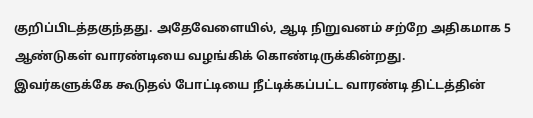குறிப்பிடத்தகுந்தது. அதேவேளையில், ஆடி நிறுவனம் சற்றே அதிகமாக 5 ஆண்டுகள் வாரண்டியை வழங்கிக் கொண்டிருக்கின்றது.
இவர்களுக்கே கூடுதல் போட்டியை நீட்டிக்கப்பட்ட வாரண்டி திட்டத்தின்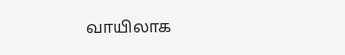வாயிலாக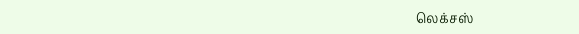லெக்சஸ்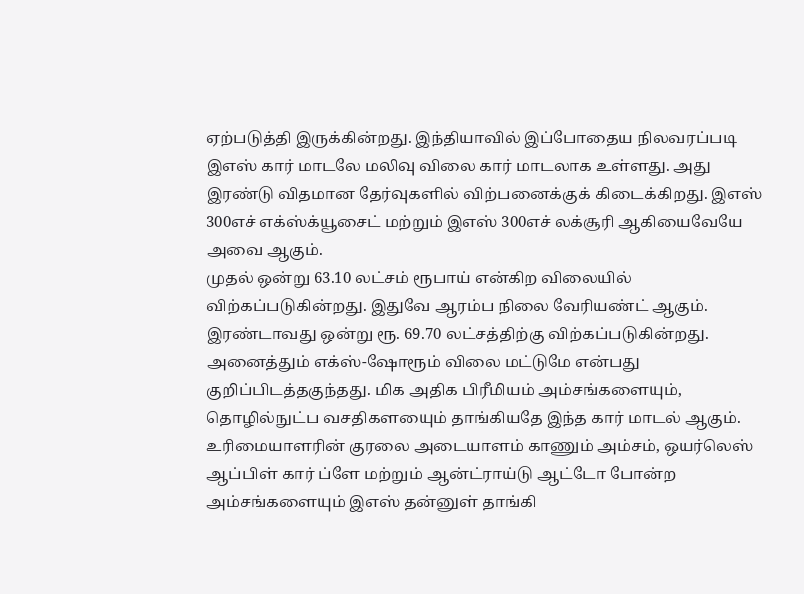ஏற்படுத்தி இருக்கின்றது. இந்தியாவில் இப்போதைய நிலவரப்படி இஎஸ் கார் மாடலே மலிவு விலை கார் மாடலாக உள்ளது. அது இரண்டு விதமான தேர்வுகளில் விற்பனைக்குக் கிடைக்கிறது. இஎஸ் 300எச் எக்ஸ்க்யூசைட் மற்றும் இஎஸ் 300எச் லக்சூரி ஆகியைவேயே அவை ஆகும்.
முதல் ஒன்று 63.10 லட்சம் ரூபாய் என்கிற விலையில் விற்கப்படுகின்றது. இதுவே ஆரம்ப நிலை வேரியண்ட் ஆகும். இரண்டாவது ஒன்று ரூ. 69.70 லட்சத்திற்கு விற்கப்படுகின்றது. அனைத்தும் எக்ஸ்-ஷோரூம் விலை மட்டுமே என்பது குறிப்பிடத்தகுந்தது. மிக அதிக பிரீமியம் அம்சங்களையும், தொழில்நுட்ப வசதிகளயைும் தாங்கியதே இந்த கார் மாடல் ஆகும்.
உரிமையாளரின் குரலை அடையாளம் காணும் அம்சம், ஒயர்லெஸ் ஆப்பிள் கார் ப்ளே மற்றும் ஆன்ட்ராய்டு ஆட்டோ போன்ற அம்சங்களையும் இஎஸ் தன்னுள் தாங்கி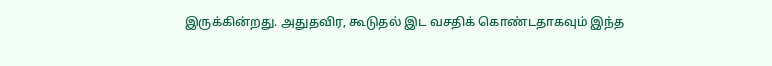இருக்கின்றது. அதுதவிர, கூடுதல் இட வசதிக் கொண்டதாகவும் இந்த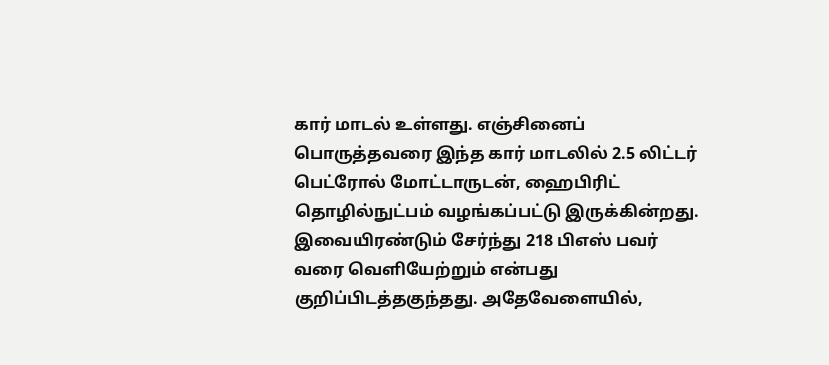கார் மாடல் உள்ளது. எஞ்சினைப் பொருத்தவரை இந்த கார் மாடலில் 2.5 லிட்டர் பெட்ரோல் மோட்டாருடன், ஹைபிரிட் தொழில்நுட்பம் வழங்கப்பட்டு இருக்கின்றது.
இவையிரண்டும் சேர்ந்து 218 பிஎஸ் பவர் வரை வெளியேற்றும் என்பது குறிப்பிடத்தகுந்தது. அதேவேளையில்,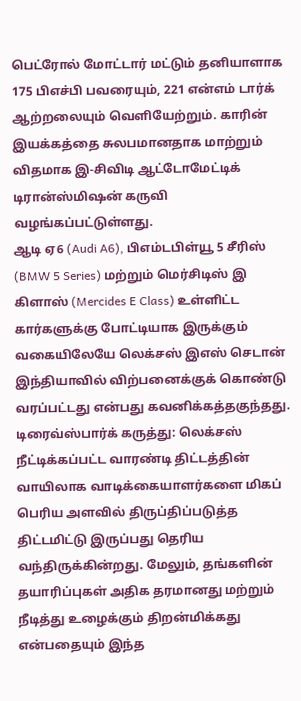பெட்ரோல் மோட்டார் மட்டும் தனியாளாக 175 பிஎச்பி பவரையும், 221 என்எம் டார்க் ஆற்றலையும் வெளியேற்றும். காரின் இயக்கத்தை சுலபமானதாக மாற்றும் விதமாக இ-சிவிடி ஆட்டோமேட்டிக் டிரான்ஸ்மிஷன் கருவி வழங்கப்பட்டுள்ளது.
ஆடி ஏ6 (Audi A6), பிஎம்டபிள்யூ 5 சீரிஸ் (BMW 5 Series) மற்றும் மெர்சிடிஸ் இ கிளாஸ் (Mercides E Class) உள்ளிட்ட கார்களுக்கு போட்டியாக இருக்கும் வகையிலேயே லெக்சஸ் இஎஸ் செடான் இந்தியாவில் விற்பனைக்குக் கொண்டு வரப்பட்டது என்பது கவனிக்கத்தகுந்தது.
டிரைவ்ஸ்பார்க் கருத்து: லெக்சஸ் நீட்டிக்கப்பட்ட வாரண்டி திட்டத்தின் வாயிலாக வாடிக்கையாளர்களை மிகப் பெரிய அளவில் திருப்திப்படுத்த திட்டமிட்டு இருப்பது தெரிய வந்திருக்கின்றது. மேலும், தங்களின் தயாரிப்புகள் அதிக தரமானது மற்றும் நீடித்து உழைக்கும் திறன்மிக்கது என்பதையும் இந்த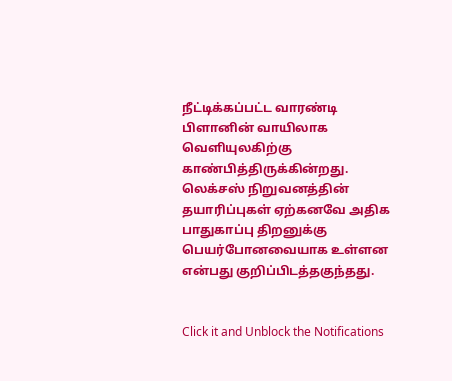நீட்டிக்கப்பட்ட வாரண்டி பிளானின் வாயிலாக வெளியுலகிற்கு காண்பித்திருக்கின்றது. லெக்சஸ் நிறுவனத்தின் தயாரிப்புகள் ஏற்கனவே அதிக பாதுகாப்பு திறனுக்கு பெயர்போனவையாக உள்ளன என்பது குறிப்பிடத்தகுந்தது.


Click it and Unblock the Notifications